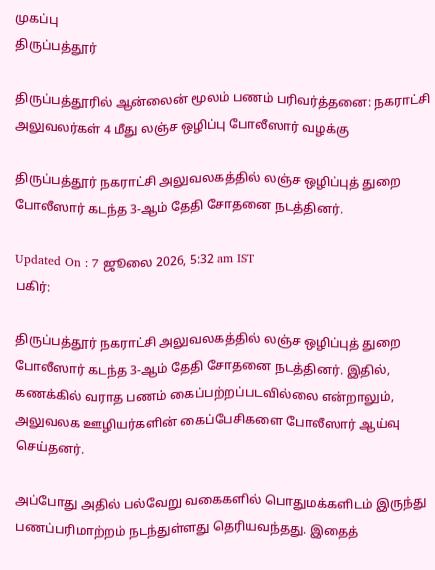முகப்பு
திருப்பத்தூர்

திருப்பத்தூரில் ஆன்லைன் மூலம் பணம் பரிவர்த்தனை: நகராட்சி அலுவலர்கள் 4 மீது லஞ்ச ஒழிப்பு போலீஸார் வழக்கு

திருப்பத்தூர் நகராட்சி அலுவலகத்தில் லஞ்ச ஒழிப்புத் துறை போலீஸார் கடந்த 3-ஆம் தேதி சோதனை நடத்தினர்.

Updated On : 7 ஜூலை 2026, 5:32 am IST
பகிர்:

திருப்பத்தூர் நகராட்சி அலுவலகத்தில் லஞ்ச ஒழிப்புத் துறை போலீஸார் கடந்த 3-ஆம் தேதி சோதனை நடத்தினர். இதில், கணக்கில் வராத பணம் கைப்பற்றப்படவில்லை என்றாலும், அலுவலக ஊழியர்களின் கைப்பேசிகளை போலீஸார் ஆய்வு செய்தனர்.

அப்போது அதில் பல்வேறு வகைகளில் பொதுமக்களிடம் இருந்து பணப்பரிமாற்றம் நடந்துள்ளது தெரியவந்தது. இதைத்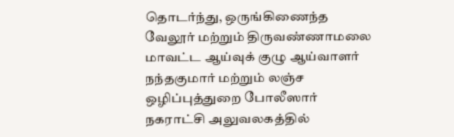தொடர்ந்து, ஒருங்கிணைந்த வேலூர் மற்றும் திருவண்ணாமலை மாவட்ட ஆய்வுக் குழு ஆய்வாளர் நந்தகுமார் மற்றும் லஞ்ச ஒழிப்புத்துறை போலீஸார் நகராட்சி அலுவலகத்தில்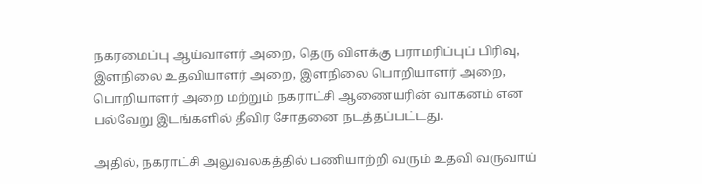நகரமைப்பு ஆய்வாளர் அறை, தெரு விளக்கு பராமரிப்புப் பிரிவு, இளநிலை உதவியாளர் அறை, இளநிலை பொறியாளர் அறை, பொறியாளர் அறை மற்றும் நகராட்சி ஆணையரின் வாகனம் என பல்வேறு இடங்களில் தீவிர சோதனை நடத்தப்பட்டது.

அதில், நகராட்சி அலுவலகத்தில் பணியாற்றி வரும் உதவி வருவாய்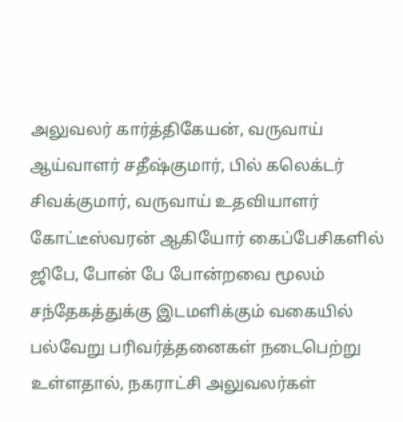அலுவலர் கார்த்திகேயன், வருவாய் ஆய்வாளர் சதீஷ்குமார், பில் கலெக்டர் சிவக்குமார், வருவாய் உதவியாளர் கோட்டீஸ்வரன் ஆகியோர் கைப்பேசிகளில் ஜிபே, போன் பே போன்றவை மூலம் சந்தேகத்துக்கு இடமளிக்கும் வகையில் பல்வேறு பரிவர்த்தனைகள் நடைபெற்று உள்ளதால், நகராட்சி அலுவலர்கள்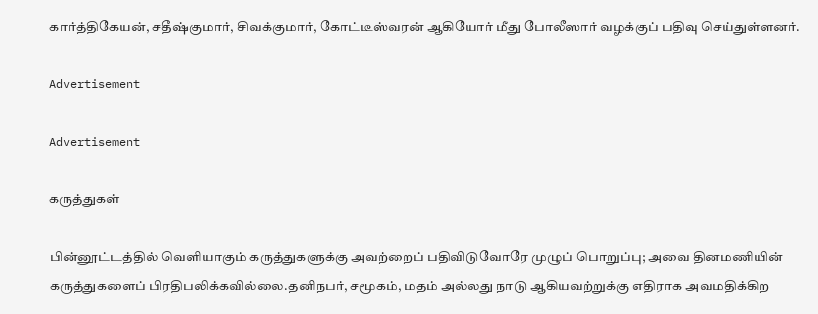கார்த்திகேயன், சதீஷ்குமார், சிவக்குமார், கோட்டீஸ்வரன் ஆகியோர் மீது போலீஸார் வழக்குப் பதிவு செய்துள்ளனர்.

Advertisement

Advertisement

கருத்துகள்

பின்னூட்டத்தில் வெளியாகும் கருத்துகளுக்கு அவற்றைப் பதிவிடுவோரே முழுப் பொறுப்பு; அவை தினமணியின் கருத்துகளைப் பிரதிபலிக்கவில்லை.தனிநபர், சமூகம், மதம் அல்லது நாடு ஆகியவற்றுக்கு எதிராக அவமதிக்கிற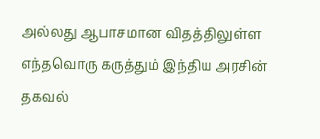அல்லது ஆபாசமான விதத்திலுள்ள எந்தவொரு கருத்தும் இந்திய அரசின் தகவல்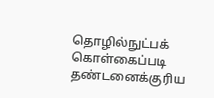தொழில்நுட்பக் கொள்கைப்படி தண்டனைக்குரிய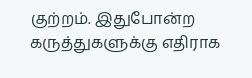குற்றம். இதுபோன்ற கருத்துகளுக்கு எதிராக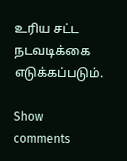உரிய சட்ட நடவடிக்கை எடுக்கப்படும்.

Show comments